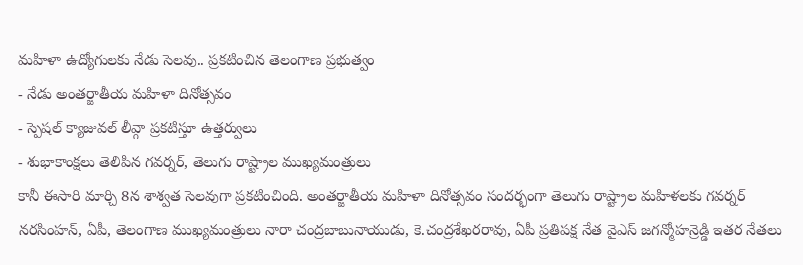మహిళా ఉద్యోగులకు నేడు సెలవు.. ప్రకటించిన తెలంగాణ ప్రభుత్వం
- నేడు అంతర్జాతీయ మహిళా దినోత్సవం
- స్పెషల్ క్యాజువల్ లీవ్గా ప్రకటిస్తూ ఉత్తర్వులు
- శుభాకాంక్షలు తెలిపిన గవర్నర్, తెలుగు రాష్ట్రాల ముఖ్యమంత్రులు
కానీ ఈసారి మార్చి 8న శాశ్వత సెలవుగా ప్రకటించింది. అంతర్జాతీయ మహిళా దినోత్సవం సందర్భంగా తెలుగు రాష్ట్రాల మహిళలకు గవర్నర్ నరసింహన్, ఏపీ, తెలంగాణ ముఖ్యమంత్రులు నారా చంద్రబాబునాయుడు, కె.చంద్రశేఖరరావు, ఏపీ ప్రతిపక్ష నేత వైఎస్ జగన్మోహన్రెడ్డి ఇతర నేతలు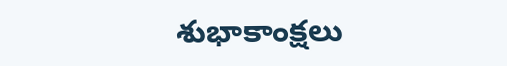శుభాకాంక్షలు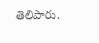తెలిపారు.